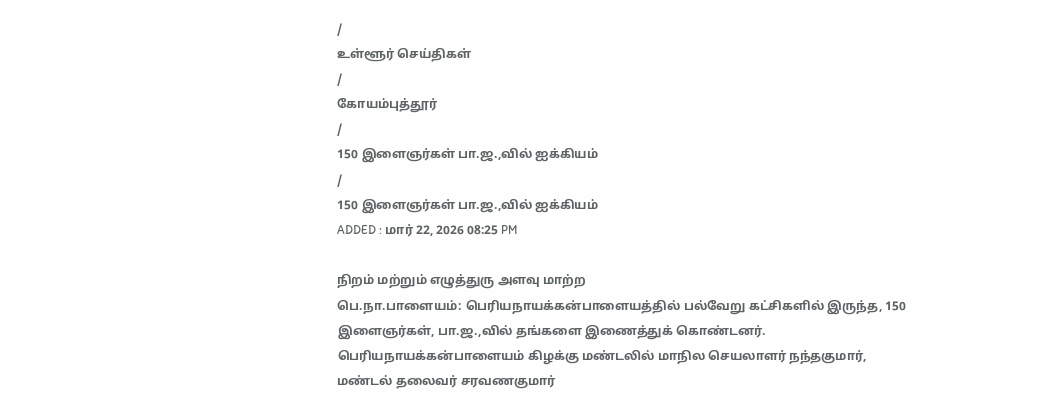/
உள்ளூர் செய்திகள்
/
கோயம்புத்தூர்
/
150 இளைஞர்கள் பா.ஜ.,வில் ஐக்கியம்
/
150 இளைஞர்கள் பா.ஜ.,வில் ஐக்கியம்
ADDED : மார் 22, 2026 08:25 PM

நிறம் மற்றும் எழுத்துரு அளவு மாற்ற
பெ.நா.பாளையம்: பெரியநாயக்கன்பாளையத்தில் பல்வேறு கட்சிகளில் இருந்த, 150 இளைஞர்கள், பா.ஜ.,வில் தங்களை இணைத்துக் கொண்டனர்.
பெரியநாயக்கன்பாளையம் கிழக்கு மண்டலில் மாநில செயலாளர் நந்தகுமார், மண்டல் தலைவர் சரவணகுமார்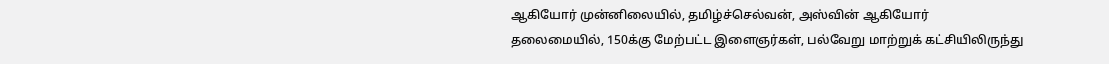ஆகியோர் முன்னிலையில், தமிழ்ச்செல்வன், அஸ்வின் ஆகியோர் தலைமையில், 150க்கு மேற்பட்ட இளைஞர்கள், பல்வேறு மாற்றுக் கட்சியிலிருந்து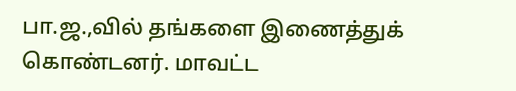பா.ஜ.,வில் தங்களை இணைத்துக் கொண்டனர். மாவட்ட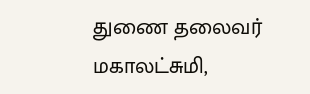துணை தலைவர் மகாலட்சுமி,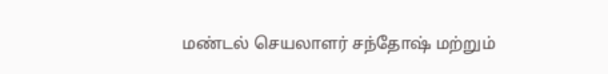மண்டல் செயலாளர் சந்தோஷ் மற்றும்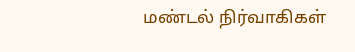மண்டல் நிர்வாகிகள்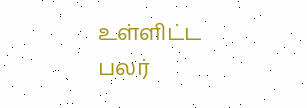உள்ளிட்ட பலர்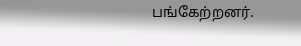பங்கேற்றனர்.